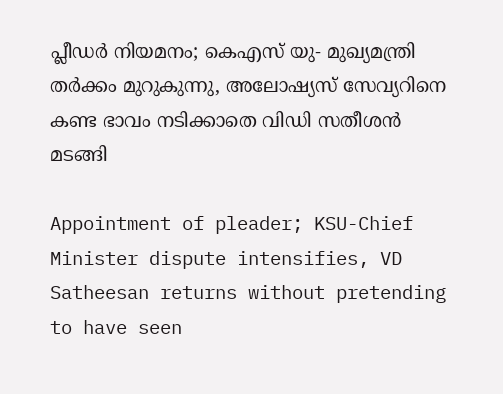പ്ലീഡര്‍ നിയമനം; കെഎസ് യു- മുഖ്യമന്ത്രി തര്‍ക്കം മുറുകുന്നു, അലോഷ്യസ് സേവ്യറിനെ കണ്ട ഭാവം നടിക്കാതെ വിഡി സതീശന്‍ മടങ്ങി

Appointment of pleader; KSU-Chief Minister dispute intensifies, VD Satheesan returns without pretending to have seen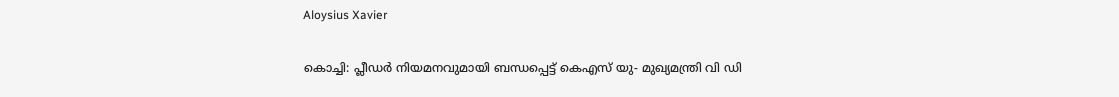Aloysius Xavier

കൊച്ചി: പ്ലീഡര്‍ നിയമനവുമായി ബന്ധപ്പെട്ട് കെഎസ് യു- മുഖ്യമന്ത്രി വി ഡി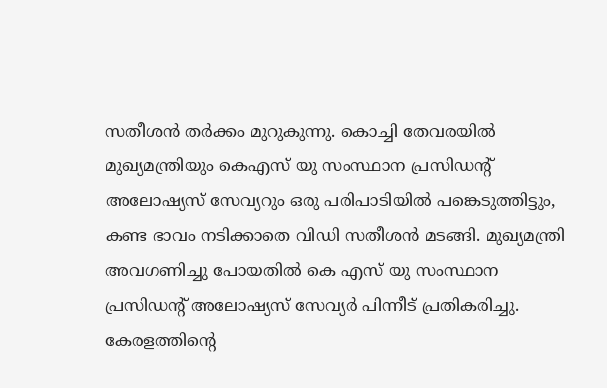സതീശന്‍ തര്‍ക്കം മുറുകുന്നു. കൊച്ചി തേവരയില്‍ മുഖ്യമന്ത്രിയും കെഎസ് യു സംസ്ഥാന പ്രസിഡന്റ് അലോഷ്യസ് സേവ്യറും ഒരു പരിപാടിയില്‍ പങ്കെടുത്തിട്ടും, കണ്ട ഭാവം നടിക്കാതെ വിഡി സതീശന്‍ മടങ്ങി. മുഖ്യമന്ത്രി അവഗണിച്ചു പോയതില്‍ കെ എസ് യു സംസ്ഥാന പ്രസിഡന്റ് അലോഷ്യസ് സേവ്യര്‍ പിന്നീട് പ്രതികരിച്ചു. കേരളത്തിന്റെ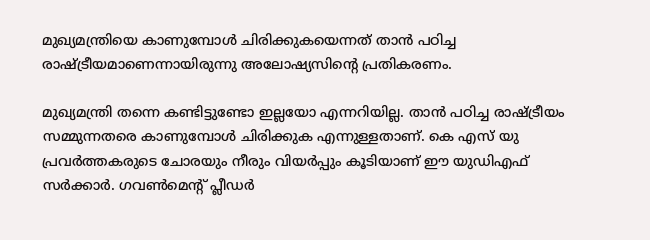മുഖ്യമന്ത്രിയെ കാണുമ്പോള്‍ ചിരിക്കുകയെന്നത് താന്‍ പഠിച്ച രാഷ്ട്രീയമാണെന്നായിരുന്നു അലോഷ്യസിന്റെ പ്രതികരണം.

മുഖ്യമന്ത്രി തന്നെ കണ്ടിട്ടുണ്ടോ ഇല്ലയോ എന്നറിയില്ല. താന്‍ പഠിച്ച രാഷ്ട്രീയം സമ്മുന്നതരെ കാണുമ്പോള്‍ ചിരിക്കുക എന്നുള്ളതാണ്. കെ എസ് യു പ്രവര്‍ത്തകരുടെ ചോരയും നീരും വിയര്‍പ്പും കൂടിയാണ് ഈ യുഡിഎഫ് സര്‍ക്കാര്‍. ഗവണ്‍മെന്റ് പ്ലീഡര്‍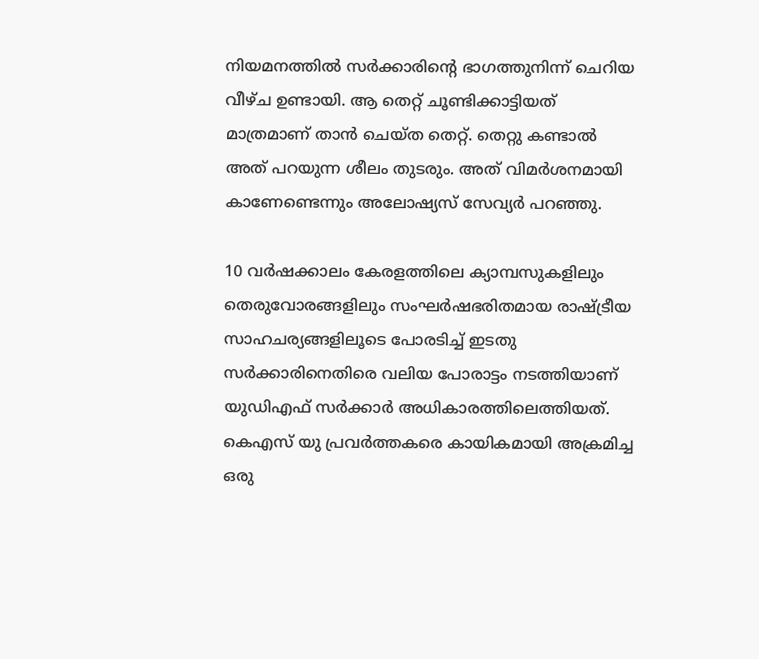നിയമനത്തില്‍ സര്‍ക്കാരിന്റെ ഭാഗത്തുനിന്ന് ചെറിയ വീഴ്ച ഉണ്ടായി. ആ തെറ്റ് ചൂണ്ടിക്കാട്ടിയത് മാത്രമാണ് താന്‍ ചെയ്ത തെറ്റ്. തെറ്റു കണ്ടാല്‍ അത് പറയുന്ന ശീലം തുടരും. അത് വിമര്‍ശനമായി കാണേണ്ടെന്നും അലോഷ്യസ് സേവ്യര്‍ പറഞ്ഞു.

10 വര്‍ഷക്കാലം കേരളത്തിലെ ക്യാമ്പസുകളിലും തെരുവോരങ്ങളിലും സംഘര്‍ഷഭരിതമായ രാഷ്ട്രീയ സാഹചര്യങ്ങളിലൂടെ പോരടിച്ച് ഇടതു സര്‍ക്കാരിനെതിരെ വലിയ പോരാട്ടം നടത്തിയാണ് യുഡിഎഫ് സര്‍ക്കാര്‍ അധികാരത്തിലെത്തിയത്. കെഎസ് യു പ്രവര്‍ത്തകരെ കായികമായി അക്രമിച്ച ഒരു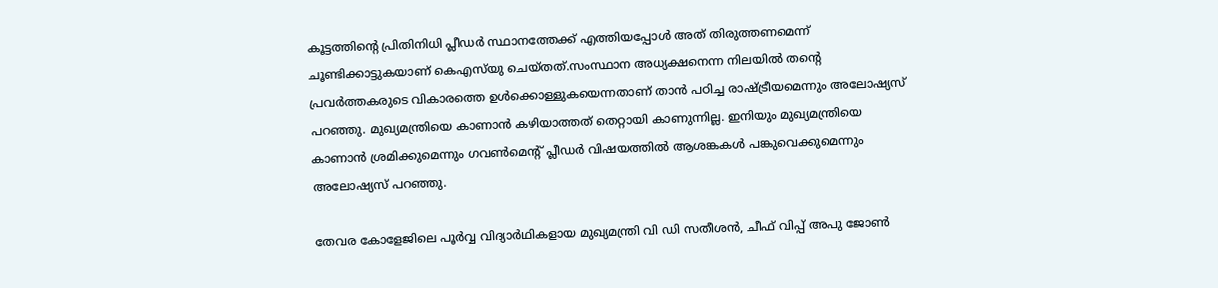കൂട്ടത്തിന്റെ പ്രിതിനിധി പ്ലീഡര്‍ സ്ഥാനത്തേക്ക് എത്തിയപ്പോള്‍ അത് തിരുത്തണമെന്ന് ചൂണ്ടിക്കാട്ടുകയാണ് കെഎസ്‌യു ചെയ്തത്.സംസ്ഥാന അധ്യക്ഷനെന്ന നിലയില്‍ തന്റെ പ്രവര്‍ത്തകരുടെ വികാരത്തെ ഉള്‍ക്കൊള്ളുകയെന്നതാണ് താന്‍ പഠിച്ച രാഷ്ട്രീയമെന്നും അലോഷ്യസ് പറഞ്ഞു. മുഖ്യമന്ത്രിയെ കാണാന്‍ കഴിയാത്തത് തെറ്റായി കാണുന്നില്ല. ഇനിയും മുഖ്യമന്ത്രിയെ കാണാന്‍ ശ്രമിക്കുമെന്നും ഗവണ്‍മെന്റ് പ്ലീഡര്‍ വിഷയത്തില്‍ ആശങ്കകള്‍ പങ്കുവെക്കുമെന്നും അലോഷ്യസ് പറഞ്ഞു.

തേവര കോളേജിലെ പൂര്‍വ്വ വിദ്യാര്‍ഥികളായ മുഖ്യമന്ത്രി വി ഡി സതീശന്‍, ചീഫ് വിപ്പ് അപു ജോണ്‍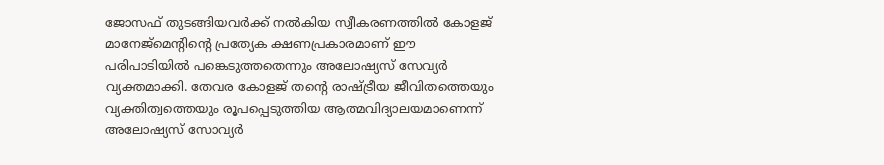ജോസഫ് തുടങ്ങിയവര്‍ക്ക് നല്‍കിയ സ്വീകരണത്തില്‍ കോളജ് മാനേജ്മെന്റിന്റെ പ്രത്യേക ക്ഷണപ്രകാരമാണ് ഈ പരിപാടിയില്‍ പങ്കെടുത്തതെന്നും അലോഷ്യസ് സേവ്യര്‍ വ്യക്തമാക്കി. തേവര കോളജ് തന്റെ രാഷ്ട്രീയ ജീവിതത്തെയും വ്യക്തിത്വത്തെയും രൂപപ്പെടുത്തിയ ആത്മവിദ്യാലയമാണെന്ന് അലോഷ്യസ് സോവ്യര്‍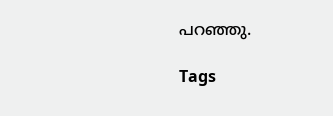പറഞ്ഞു.

Tags